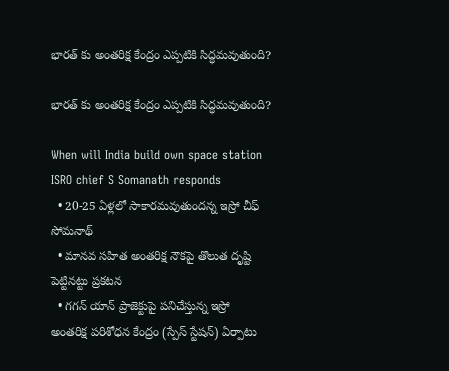భారత్ కు అంతరిక్ష కేంద్రం ఎప్పటికి సిద్ధమవుతుంది?

భారత్ కు అంతరిక్ష కేంద్రం ఎప్పటికి సిద్ధమవుతుంది?

When will India build own space station ISRO chief S Somanath responds
  • 20-25 ఏళ్లలో సాకారమవుతుందన్న ఇస్రో చీఫ్ సోమనాథ్
  • మానవ సహిత అంతరిక్ష నౌకపై తొలుత దృష్టి పెట్టినట్టు ప్రకటన
  • గగన్ యాన్ ప్రాజెక్టుపై పనిచేస్తున్న ఇస్రో
అంతరిక్ష పరిశోధన కేంద్రం (స్పేస్ స్టేషన్) ఏర్పాటు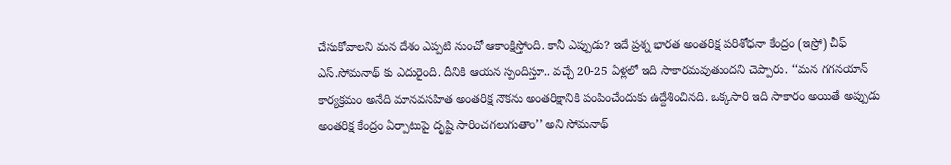చేసుకోవాలని మన దేశం ఎప్పటి నుంచో ఆకాంక్షిస్తోంది. కానీ ఎప్పుడు? ఇదే ప్రశ్న భారత అంతరిక్ష పరిశోధనా కేంద్రం (ఇస్రో) చీఫ్ ఎస్.సోమనాథ్ కు ఎదురైంది. దీనికి ఆయన స్పందిస్తూ.. వచ్చే 20-25 ఏళ్లలో ఇది సాకారమవుతుందని చెప్పారు. ‘‘మన గగనయాన్ కార్యక్రమం అనేది మానవసహిత అంతరిక్ష నౌకను అంతరిక్షానికి పంపించేందుకు ఉద్దేశించినది. ఒక్కసారి ఇది సాకారం అయితే అప్పుడు అంతరిక్ష కేంద్రం ఏర్పాటుపై దృష్టి సారించగలుగుతాం’’ అని సోమనాథ్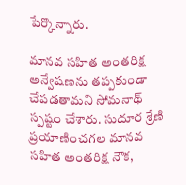పేర్కొన్నారు.

మానవ సహిత అంతరిక్ష అన్వేషణను తప్పకుండా చేపడతామని సోమనాథ్ స్పష్టం చేశారు. సుదూర శ్రేణి ప్రయాణించగల మానవ సహిత అంతరిక్ష నౌక,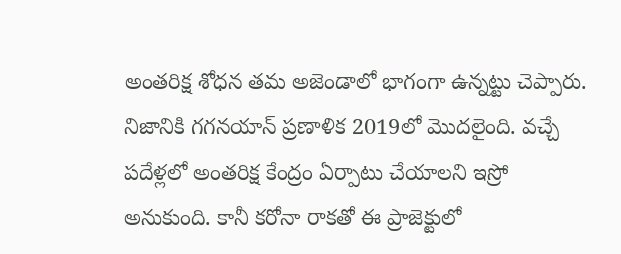అంతరిక్ష శోధన తమ అజెండాలో భాగంగా ఉన్నట్టు చెప్పారు. నిజానికి గగనయాన్ ప్రణాళిక 2019లో మొదలైంది. వచ్చే పదేళ్లలో అంతరిక్ష కేంద్రం ఏర్పాటు చేయాలని ఇస్రో అనుకుంది. కానీ కరోనా రాకతో ఈ ప్రాజెక్టులో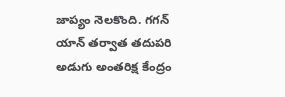జాప్యం నెలకొంది. గగన్ యాన్ తర్వాత తదుపరి అడుగు అంతరిక్ష కేంద్రం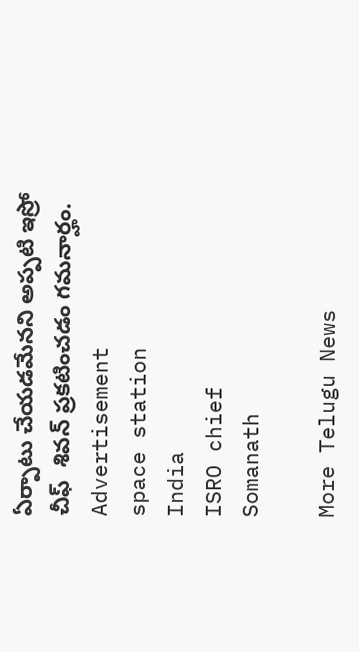ఏర్పాటు చేయడమేనని అప్పటి ఇస్రో చీఫ్  శివన్ ప్రకటించడం గమనార్హం.
Advertisement
space station
India
ISRO chief
Somanath

More Telugu News